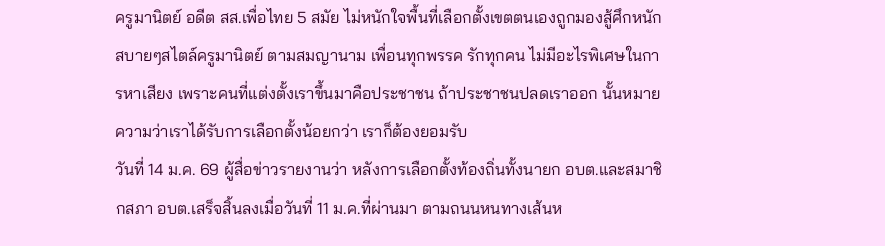ครูมานิตย์ อดีต สส.เพื่อไทย 5 สมัย ไม่หนักใจพื้นที่เลือกตั้งเขตตนเองถูกมองสู้ศึกหนัก สบายๆสไตล์ครูมานิตย์ ตามสมญานาม เพื่อนทุกพรรค รักทุกคน ไม่มีอะไรพิเศษในการหาเสียง เพราะคนที่แต่งตั้งเราขึ้นมาคือประชาชน ถ้าประชาชนปลดเราออก นั้นหมายความว่าเราได้รับการเลือกตั้งน้อยกว่า เราก็ต้องยอมรับ
วันที่ 14 ม.ค. 69 ผู้สื่อข่าวรายงานว่า หลังการเลือกตั้งท้องถิ่นทั้งนายก อบต.และสมาชิกสภา อบต.เสร็จสิ้นลงเมื่อวันที่ 11 ม.ค.ที่ผ่านมา ตามถนนหนทางเส้นห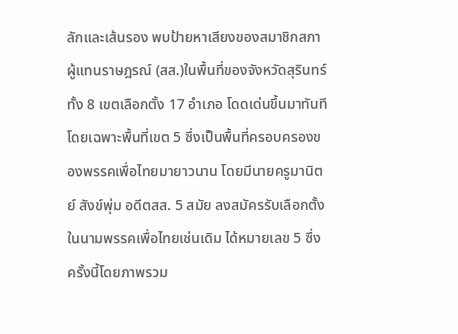ลักและเส้นรอง พบป้ายหาเสียงของสมาชิกสภาผู้แทนราษฎรณ์ (สส.)ในพื้นที่ของจังหวัดสุรินทร์ ทั้ง 8 เขตเลือกตั้ง 17 อำเภอ โดดเด่นขึ้นมาทันที โดยเฉพาะพื้นที่เขต 5 ซึ่งเป็นพื้นที่ครอบครองของพรรคเพื่อไทยมายาวนาน โดยมีนายครูมานิตย์ สังข์พุ่ม อดีตสส. 5 สมัย ลงสมัครรับเลือกตั้งในนามพรรคเพื่อไทยเช่นเดิม ได้หมายเลข 5 ซึ่งครั้งนี้โดยภาพรวม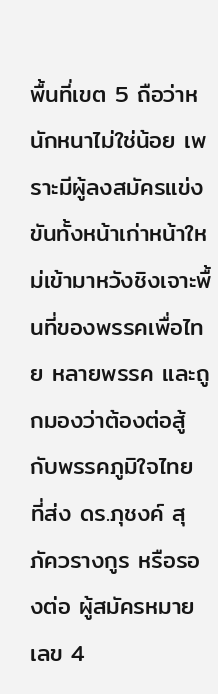พื้นที่เขต 5 ถือว่าหนักหนาไม่ใช่น้อย เพราะมีผู้ลงสมัครแข่งขันทั้งหน้าเก่าหน้าใหม่เข้ามาหวังชิงเจาะพื้นที่ของพรรคเพื่อไทย หลายพรรค และถูกมองว่าต้องต่อสู้กับพรรคภูมิใจไทย ที่ส่ง ดร.ภุชงค์ สุภัควรางกูร หรือรองต่อ ผู้สมัครหมายเลข 4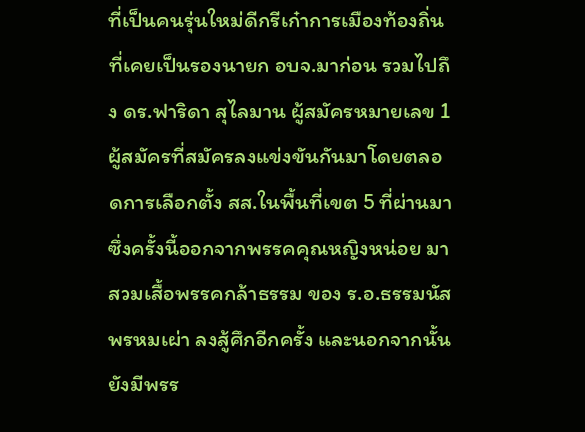ที่เป็นคนรุ่นใหม่ดีกรีเก๋าการเมืองท้องถิ่น ที่เคยเป็นรองนายก อบจ.มาก่อน รวมไปถึง ดร.ฟาริดา สุไลมาน ผู้สมัครหมายเลข 1 ผู้สมัครที่สมัครลงแข่งขันกันมาโดยตลอดการเลือกตั้ง สส.ในพื้นที่เขต 5 ที่ผ่านมา ซึ่งครั้งนี้ออกจากพรรคคุณหญิงหน่อย มาสวมเสื้อพรรคกล้าธรรม ของ ร.อ.ธรรมนัส พรหมเผ่า ลงสู้ศึกอีกครั้ง และนอกจากนั้นยังมีพรร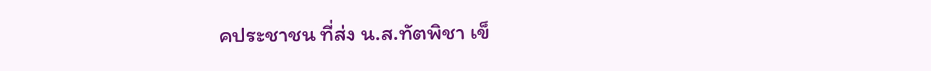คประชาชน ที่ส่ง น.ส.ทัตพิชา เข็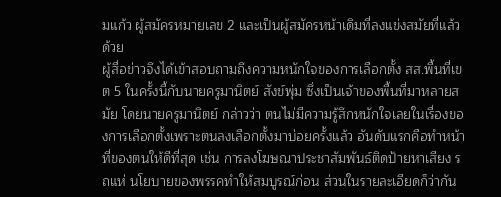มแก้ว ผู้สมัครหมายเลข 2 และเป็นผู้สมัครหน้าเดิมที่ลงแข่งสมัยที่แล้วด้วย
ผู้สื่อข่าวจึงได้เข้าสอบถามถึงความหนักใจของการเลือกตั้ง สส.พื้นที่เขต 5 ในครั้งนี้กับนายครูมานิตย์ สังข์พุ่ม ซึ่งเป็นเจ้าของพื้นที่มาหลายสมัย โดยนายครูมานิตย์ กล่าวว่า ตนไม่มีความรู้สึกหนักใจเลยในเรื่องของการเลือกตั้งเพราะตนลงเลือกตั้งมาบ่อยครั้งแล้ว อันดับแรกคือทำหน้าที่ของตนให้ดีที่สุด เช่น การลงโฆษณาประชาสัมพันธ์ติดป้ายหาเสียง รถแห่ นโยบายของพรรคทำให้สมบูรณ์ก่อน ส่วนในรายละเอียดก็ว่ากัน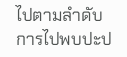ไปตามลำดับ การไปพบปะป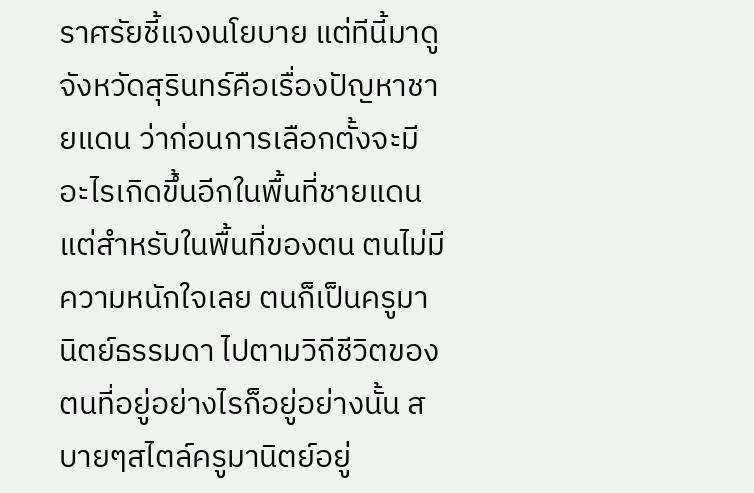ราศรัยชี้แจงนโยบาย แต่ทีนี้มาดูจังหวัดสุรินทร์คือเรื่องปัญหาชายแดน ว่าก่อนการเลือกตั้งจะมีอะไรเกิดขึ้นอีกในพื้นที่ชายแดน แต่สำหรับในพื้นที่ของตน ตนไม่มีความหนักใจเลย ตนก็เป็นครูมานิตย์ธรรมดา ไปตามวิถีชีวิตของตนที่อยู่อย่างไรก็อยู่อย่างนั้น สบายๆสไตล์ครูมานิตย์อยู่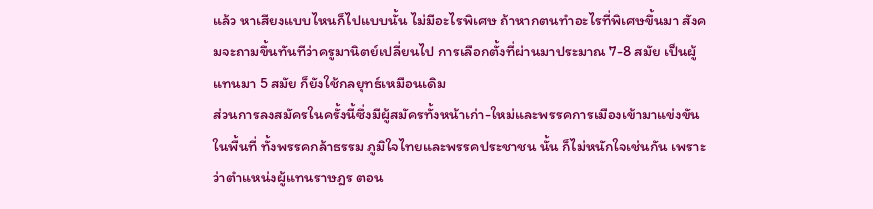แล้ว หาเสียงแบบไหนก็ไปแบบนั้น ไม่มีอะไรพิเศษ ถ้าหากตนทำอะไรที่พิเศษขึ้นมา สังคมจะถามขึ้นทันทีว่าครูมานิตย์เปลี่ยนไป การเลือกตั้งที่ผ่านมาประมาณ 7-8 สมัย เป็นผู้แทนมา 5 สมัย ก็ยังใช้กลยุทธ์เหมือนเดิม
ส่วนการลงสมัครในครั้งนี้ซึ่งมีผู้สมัครทั้งหน้าเก่า-ใหม่และพรรคการเมืองเข้ามาแข่งขันในพื้นที่ ทั้งพรรคกล้าธรรม ภูมิใจไทยและพรรคประชาชน นั้น ก็ไม่หนักใจเช่นกัน เพราะว่าตำแหน่งผู้แทนราษฎร ตอน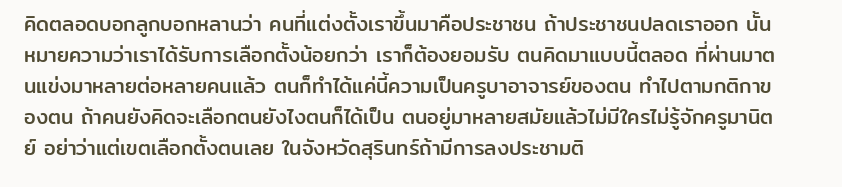คิดตลอดบอกลูกบอกหลานว่า คนที่แต่งตั้งเราขึ้นมาคือประชาชน ถ้าประชาชนปลดเราออก นั้นหมายความว่าเราได้รับการเลือกตั้งน้อยกว่า เราก็ต้องยอมรับ ตนคิดมาแบบนี้ตลอด ที่ผ่านมาตนแข่งมาหลายต่อหลายคนแล้ว ตนก็ทำได้แค่นี้ความเป็นครูบาอาจารย์ของตน ทำไปตามกติกาของตน ถ้าคนยังคิดจะเลือกตนยังไงตนก็ได้เป็น ตนอยู่มาหลายสมัยแล้วไม่มีใครไม่รู้จักครูมานิตย์ อย่าว่าแต่เขตเลือกตั้งตนเลย ในจังหวัดสุรินทร์ถ้ามีการลงประชามติ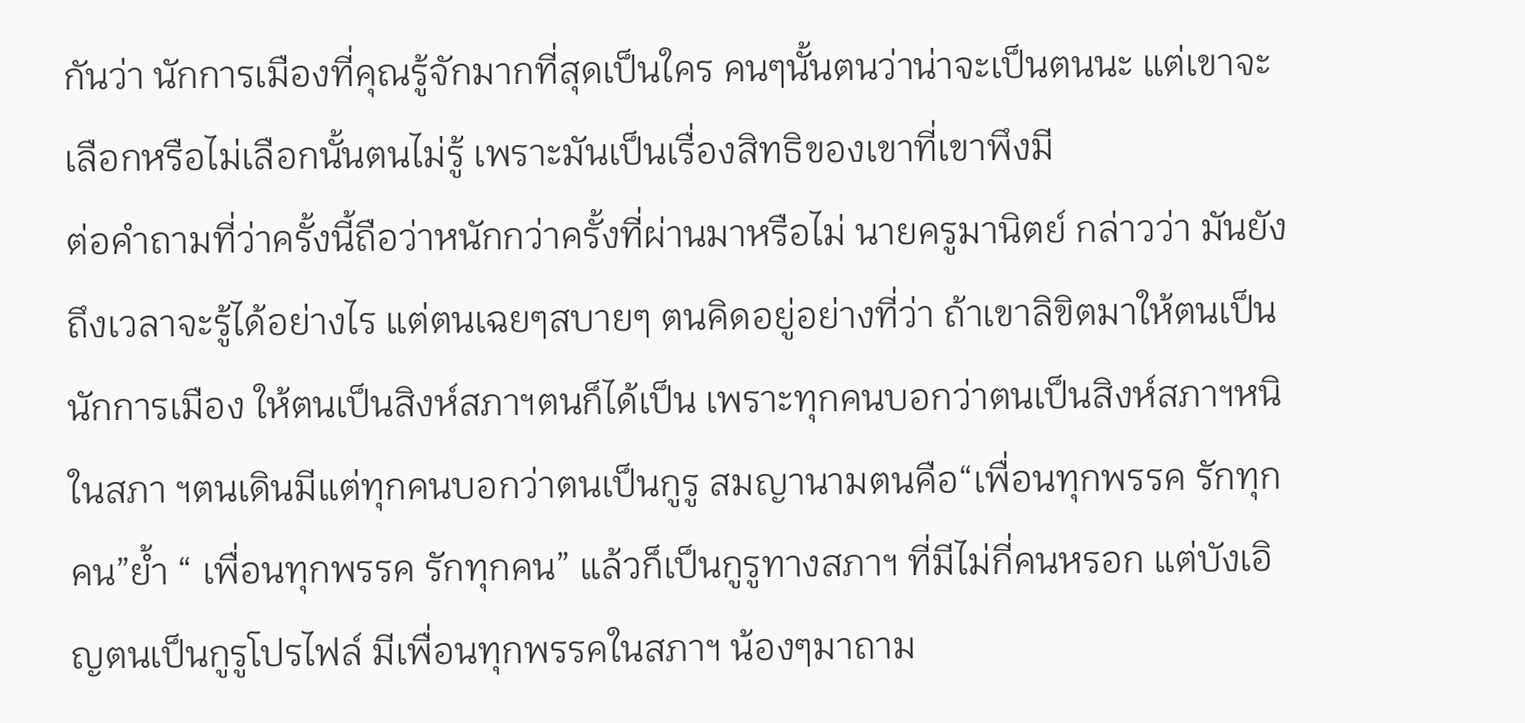กันว่า นักการเมืองที่คุณรู้จักมากที่สุดเป็นใคร คนๆนั้นตนว่าน่าจะเป็นตนนะ แต่เขาจะเลือกหรือไม่เลือกนั้นตนไม่รู้ เพราะมันเป็นเรื่องสิทธิของเขาที่เขาพึงมี
ต่อคำถามที่ว่าครั้งนี้ถือว่าหนักกว่าครั้งที่ผ่านมาหรือไม่ นายครูมานิตย์ กล่าวว่า มันยังถึงเวลาจะรู้ได้อย่างไร แต่ตนเฉยๆสบายๆ ตนคิดอยู่อย่างที่ว่า ถ้าเขาลิขิตมาให้ตนเป็นนักการเมือง ให้ตนเป็นสิงห์สภาฯตนก็ได้เป็น เพราะทุกคนบอกว่าตนเป็นสิงห์สภาฯหนิ ในสภา ฯตนเดินมีแต่ทุกคนบอกว่าตนเป็นกูรู สมญานามตนคือ“เพื่อนทุกพรรค รักทุกคน”ย้ำ “ เพื่อนทุกพรรค รักทุกคน” แล้วก็เป็นกูรูทางสภาฯ ที่มีไม่กี่คนหรอก แต่บังเอิญตนเป็นกูรูโปรไฟล์ มีเพื่อนทุกพรรคในสภาฯ น้องๆมาถาม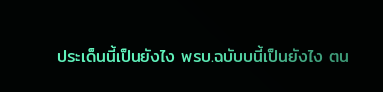ประเด็นนี้เป็นยังไง พรบ.ฉบับบนี้เป็นยังไง ตน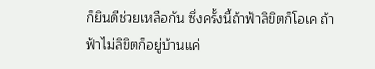ก็ยินดีช่วยเหลือกัน ซึ่งครั้งนี้ถ้าฟ้าลิขิตก็โอเค ถ้าฟ้าไม่ลิขิตก็อยู่บ้านแค่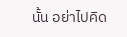นั้น อย่าไปคิด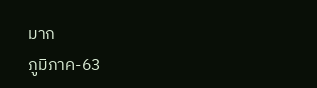มาก
ภูมิภาค-63